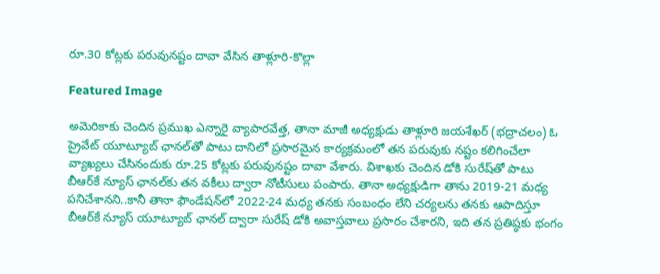రూ.30 కోట్లకు పరువునష్టం దావా వేసిన తాళ్లూరి-కొల్లా

Featured Image

అమెరికాకు చెందిన ప్రముఖ ఎన్నారై వ్యాపారవేత్త, తానా మాజీ అధ్యక్షుడు తాళ్లూరి జయశేఖర్ (భద్రాచలం) ఓ ప్రైవేట్ యూట్యూబ్ ఛానల్‌తో పాటు దానిలో ప్రసారమైన కార్యక్రమంలో తన పరువుకు నష్టం కలిగించేలా వ్యాఖ్యలు చేసినందుకు రూ.25 కోట్లకు పరువునష్టం దావా వేశారు. విశాఖకు చెందిన డోకి సురేష్‌తో పాటు బీఆర్‌కే న్యూస్ ఛానల్‌కు తన వకీలు ద్వారా నోటీసులు పంపారు. తానా అధ్యక్షుడిగా తాను 2019-21 మధ్య పనిచేశానని..కానీ తానా ఫౌండేషన్‌లో 2022-24 మధ్య తనకు సంబంధం లేని చర్యలను తనకు ఆపాదిస్తూ బీఆర్‌కే న్యూస్ యూట్యూబ్ ఛానల్ ద్వారా సురేష్ డోకి అవాస్తవాలు ప్రసారం చేశారని, ఇది తన ప్రతిష్ఠకు భంగం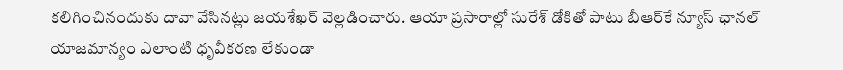కలిగించినందుకు దావా వేసినట్లు జయశేఖర్ వెల్లడించారు. ఆయా ప్రసారాల్లో సురేశ్ డోకితో పాటు బీఆర్‌కే న్యూస్ ఛానల్ యాజమాన్యం ఎలాంటి ధృవీకరణ లేకుండా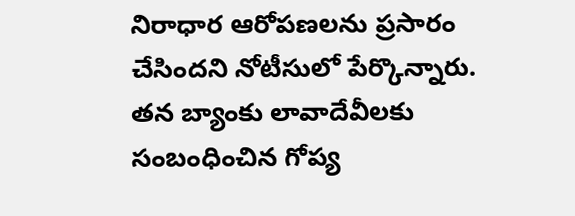నిరాధార ఆరోపణలను ప్రసారం చేసిందని నోటీసులో పేర్కొన్నారు. తన బ్యాంకు లావాదేవీలకు సంబంధించిన గోప్య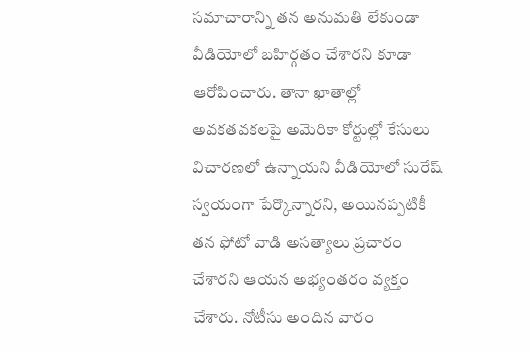సమాచారాన్ని తన అనుమతి లేకుండా వీడియోలో బహిర్గతం చేశారని కూడా ఆరోపించారు. తానా ఖాతాల్లో అవకతవకలపై అమెరికా కోర్టుల్లో కేసులు విచారణలో ఉన్నాయని వీడియోలో సురేష్ స్వయంగా పేర్కొన్నారని, అయినప్పటికీ తన ఫోటో వాడి అసత్యాలు ప్రచారం చేశారని ఆయన అభ్యంతరం వ్యక్తం చేశారు. నోటీసు అందిన వారం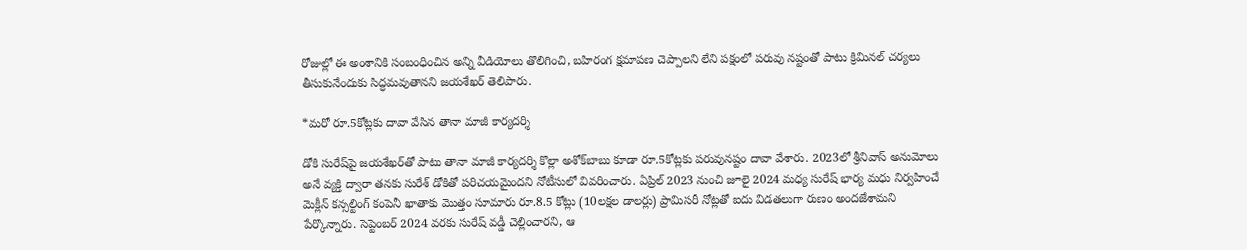రోజుల్లో ఈ అంశానికి సంబంధించిన అన్ని వీడియోలు తొలిగించి, బహిరంగ క్షమాపణ చెప్పాలని లేని పక్షంలో పరువు నష్టంతో పాటు క్రిమినల్ చర్యలు తీసుకునేందుకు సిద్ధమవుతానని జయశేఖర్ తెలిపారు.

*మరో రూ.5కోట్లకు దావా వేసిన తానా మాజీ కార్యదర్శి

డోకి సురేష్‌పై జయశేఖర్‌తో పాటు తానా మాజీ కార్యదర్శి కొల్లా అశోక్‌బాబు కూడా రూ.5కోట్లకు పరువునష్టం దావా వేశారు. 2023లో శ్రీనివాస్ అనుమోలు అనే వ్యక్తి ద్వారా తనకు సురేశ్ డోకితో పరిచయమైందని నోటీసులో వివరించారు. ఏప్రిల్ 2023 నుంచి జూలై 2024 మధ్య సురేష్ భార్య మధు నిర్వహించే మెక్లీన్ కన్సల్టింగ్ కంపెనీ ఖాతాకు మొత్తం సూమారు రూ.8.5 కోట్లు (10లక్షల డాలర్లు) ప్రామిసరీ నోట్లతో ఐదు విడతలుగా రుణం అందజేశామని పేర్కొన్నారు. సెప్టెంబర్ 2024 వరకు సురేష్ వడ్డీ చెల్లించారని, ఆ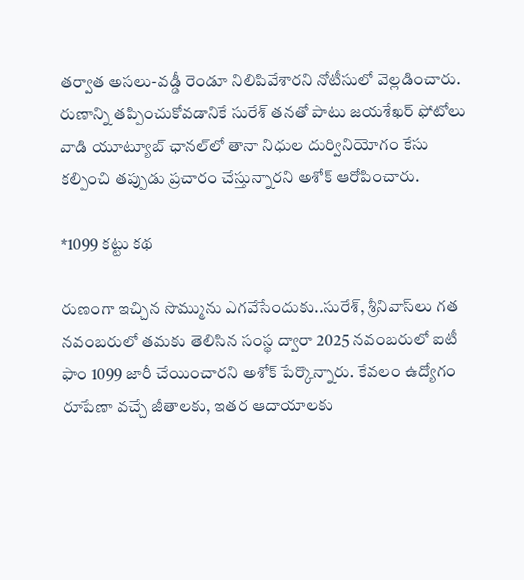తర్వాత అసలు-వడ్డీ రెండూ నిలిపివేశారని నోటీసులో వెల్లడించారు. రుణాన్ని తప్పించుకోవడానికే సురేశ్ తనతో పాటు జయశేఖర్ ఫోటోలు వాడి యూట్యూబ్ ఛానల్‌లో తానా నిధుల దుర్వినియోగం కేసు కల్పించి తప్పుడు ప్రచారం చేస్తున్నారని అశోక్ ఆరోపించారు.

*1099 కట్టు కథ

రుణంగా ఇచ్చిన సొమ్మును ఎగవేసేందుకు..సురేశ్, శ్రీనివాస్‌లు గత నవంబరులో తమకు తెలిసిన సంస్థ ద్వారా 2025 నవంబరులో ఐటీ ఫాం 1099 జారీ చేయించారని అశోక్ పేర్కొన్నారు. కేవలం ఉద్యోగం రూపేణా వచ్చే జీతాలకు, ఇతర ఆదాయాలకు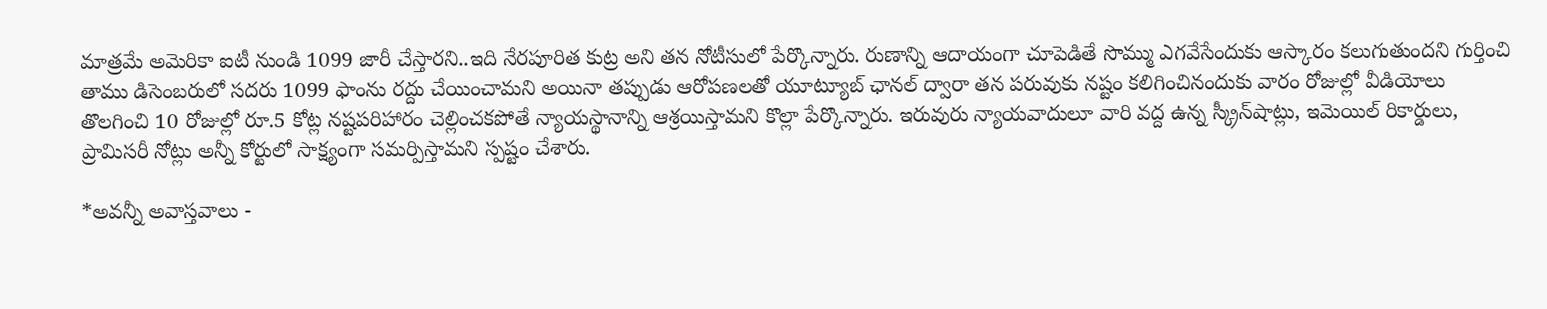మాత్రమే అమెరికా ఐటీ నుండి 1099 జారీ చేస్తారని..ఇది నేరపూరిత కుట్ర అని తన నోటీసులో పేర్కొన్నారు. రుణాన్ని ఆదాయంగా చూపెడితే సొమ్ము ఎగవేసేందుకు ఆస్కారం కలుగుతుందని గుర్తించి తాము డిసెంబరులో సదరు 1099 ఫాంను రద్దు చేయించామని అయినా తప్పుడు ఆరోపణలతో యూట్యూబ్ ఛానల్ ద్వారా తన పరువుకు నష్టం కలిగించినందుకు వారం రోజుల్లో వీడియోలు తొలగించి 10 రోజుల్లో రూ.5 కోట్ల నష్టపరిహారం చెల్లించకపోతే న్యాయస్థానాన్ని ఆశ్రయిస్తామని కొల్లా పేర్కొన్నారు. ఇరువురు న్యాయవాదులూ వారి వద్ద ఉన్న స్క్రీన్‌షాట్లు, ఇమెయిల్ రికార్డులు, ప్రామిసరీ నోట్లు అన్నీ కోర్టులో సాక్ష్యంగా సమర్పిస్తామని స్పష్టం చేశారు.

*అవన్నీ అవాస్తవాలు -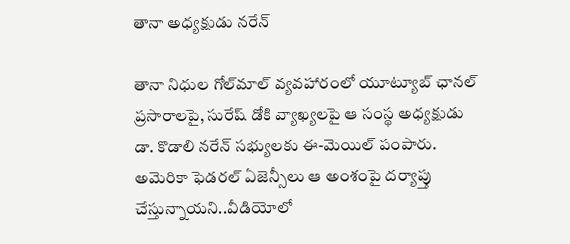తానా అధ్యక్షుడు నరేన్

తానా నిధుల గోల్‌మాల్ వ్యవహారంలో యూట్యూబ్ ఛానల్ ప్రసారాలపై, సురేష్ డోకి వ్యాఖ్యలపై ఆ సంస్థ అధ్యక్షుడు డా. కొడాలి నరేన్ సభ్యులకు ఈ-మెయిల్ పంపారు. అమెరికా ఫెడరల్ ఏజెన్సీలు ఆ అంశంపై దర్యాప్తు చేస్తున్నాయని..వీడియోలో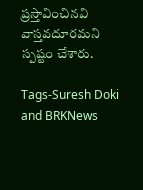ప్రస్తావించినవి వాస్తవదూరమని స్పష్టం చేశారు.

Tags-Suresh Doki and BRKNews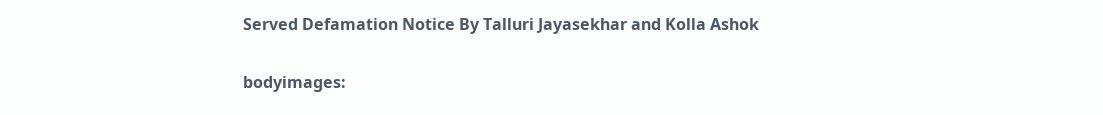Served Defamation Notice By Talluri Jayasekhar and Kolla Ashok

bodyimages: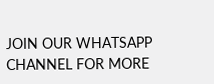JOIN OUR WHATSAPP CHANNEL FOR MORE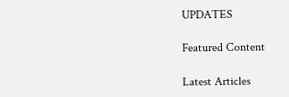UPDATES

Featured Content

Latest Articles